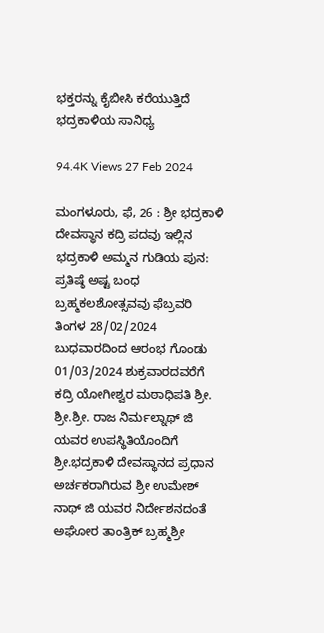ಭಕ್ತರನ್ನು ಕೈಬೀಸಿ ಕರೆಯುತ್ತಿದೆ ಭದ್ರಕಾಳಿಯ ಸಾನಿಧ್ಯ

94.4K Views 27 Feb 2024

ಮಂಗಳೂರು, ಫೆ, 26 : ಶ್ರೀ ಭದ್ರಕಾಳಿ ದೇವಸ್ಥಾನ ಕದ್ರಿ ಪದವು ಇಲ್ಲಿನ ಭದ್ರಕಾಳಿ ಅಮ್ಮನ ಗುಡಿಯ ಪುನ: ಪ್ರತಿಷ್ಠೆ ಅಷ್ಟ ಬಂಧ ಬ್ರಹ್ಮಕಲಶೋತ್ಸವವು ಫೆಬ್ರವರಿ ತಿಂಗಳ 28/02/2024 ಬುಧವಾರದಿಂದ ಆರಂಭ ಗೊಂಡು 01/03/2024 ಶುಕ್ರವಾರದವರೆಗೆ ಕದ್ರಿ ಯೋಗೀಶ್ವರ ಮಠಾಧಿಪತಿ ಶ್ರೀ. ಶ್ರೀ.ಶ್ರೀ. ರಾಜ ನಿರ್ಮಲ್ನಾಥ್ ಜಿ ಯವರ ಉಪಸ್ಥಿತಿಯೊಂದಿಗೆ ಶ್ರೀ.ಭದ್ರಕಾಳಿ ದೇವಸ್ಥಾನದ ಪ್ರಧಾನ ಅರ್ಚಕರಾಗಿರುವ ಶ್ರೀ ಉಮೇಶ್ ನಾಥ್ ಜಿ ಯವರ ನಿರ್ದೇಶನದಂತೆ ಅಘೋರ ತಾಂತ್ರಿಕ್ ಬ್ರಹ್ಮಶ್ರೀ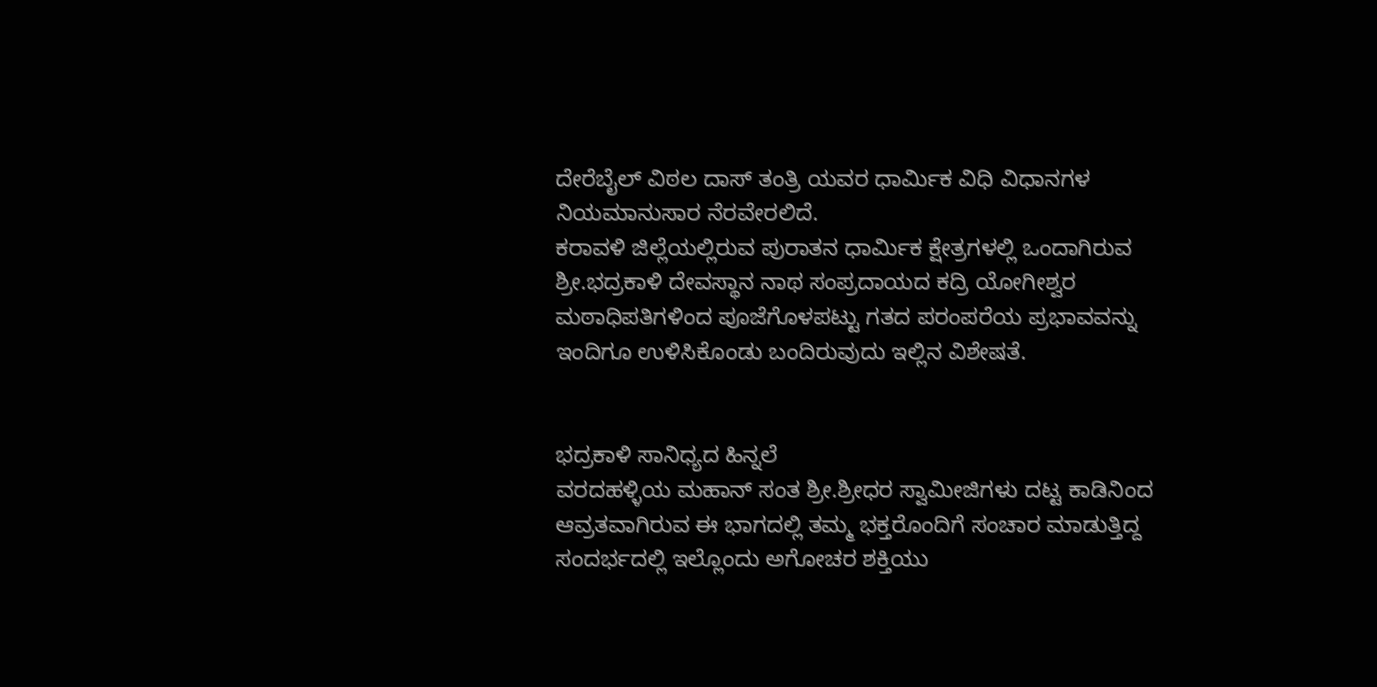ದೇರೆಬೈಲ್ ವಿಠಲ ದಾಸ್ ತಂತ್ರಿ ಯವರ ಧಾರ್ಮಿಕ ವಿಧಿ ವಿಧಾನಗಳ ನಿಯಮಾನುಸಾರ ನೆರವೇರಲಿದೆ.
ಕರಾವಳಿ ಜಿಲ್ಲೆಯಲ್ಲಿರುವ ಪುರಾತನ ಧಾರ್ಮಿಕ ಕ್ಷೇತ್ರಗಳಲ್ಲಿ ಒಂದಾಗಿರುವ ಶ್ರೀ.ಭದ್ರಕಾಳಿ ದೇವಸ್ಥಾನ ನಾಥ ಸಂಪ್ರದಾಯದ ಕದ್ರಿ ಯೋಗೀಶ್ವರ ಮಠಾಧಿಪತಿಗಳಿಂದ ಪೂಜೆಗೊಳಪಟ್ಟು ಗತದ ಪರಂಪರೆಯ ಪ್ರಭಾವವನ್ನು ಇಂದಿಗೂ ಉಳಿಸಿಕೊಂಡು ಬಂದಿರುವುದು ಇಲ್ಲಿನ ವಿಶೇಷತೆ.


ಭದ್ರಕಾಳಿ ಸಾನಿಧ್ಯದ ಹಿನ್ನಲೆ
ವರದಹಳ್ಳಿಯ ಮಹಾನ್ ಸಂತ ಶ್ರೀ.ಶ್ರೀಧರ ಸ್ವಾಮೀಜಿಗಳು ದಟ್ಟ ಕಾಡಿನಿಂದ ಆವ್ರತವಾಗಿರುವ ಈ ಭಾಗದಲ್ಲಿ ತಮ್ಮ ಭಕ್ತರೊಂದಿಗೆ ಸಂಚಾರ ಮಾಡುತ್ತಿದ್ದ ಸಂದರ್ಭದಲ್ಲಿ ಇಲ್ಲೊಂದು ಅಗೋಚರ ಶಕ್ತಿಯು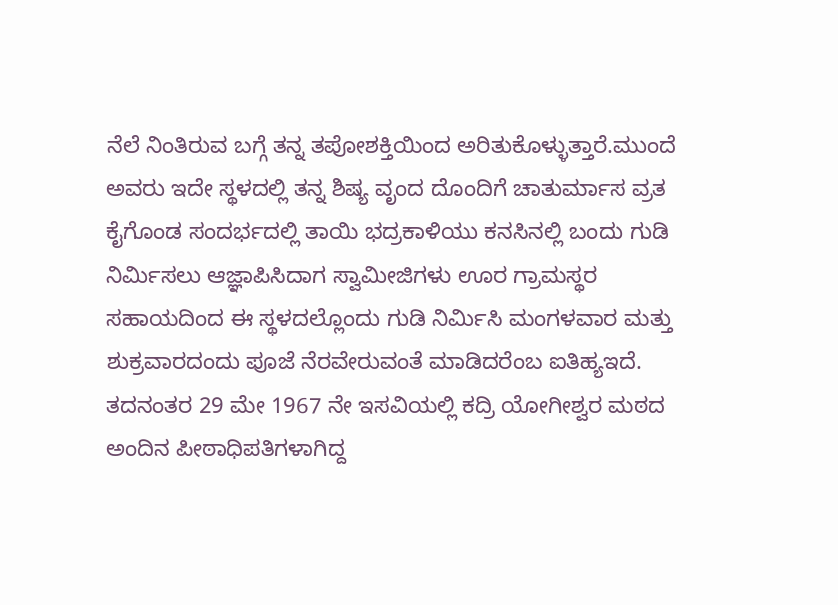ನೆಲೆ ನಿಂತಿರುವ ಬಗ್ಗೆ ತನ್ನ ತಪೋಶಕ್ತಿಯಿಂದ ಅರಿತುಕೊಳ್ಳುತ್ತಾರೆ.ಮುಂದೆ ಅವರು ಇದೇ ಸ್ಥಳದಲ್ಲಿ ತನ್ನ ಶಿಷ್ಯ ವೃಂದ ದೊಂದಿಗೆ ಚಾತುರ್ಮಾಸ ವ್ರತ ಕೈಗೊಂಡ ಸಂದರ್ಭದಲ್ಲಿ ತಾಯಿ ಭದ್ರಕಾಳಿಯು ಕನಸಿನಲ್ಲಿ ಬಂದು ಗುಡಿ ನಿರ್ಮಿಸಲು ಆಜ್ಞಾಪಿಸಿದಾಗ ಸ್ವಾಮೀಜಿಗಳು ಊರ ಗ್ರಾಮಸ್ಥರ ಸಹಾಯದಿಂದ ಈ ಸ್ಥಳದಲ್ಲೊಂದು ಗುಡಿ ನಿರ್ಮಿಸಿ ಮಂಗಳವಾರ ಮತ್ತು ಶುಕ್ರವಾರದಂದು ಪೂಜೆ ನೆರವೇರುವಂತೆ ಮಾಡಿದರೆಂಬ ಐತಿಹ್ಯಇದೆ.
ತದನಂತರ 29 ಮೇ 1967 ನೇ ಇಸವಿಯಲ್ಲಿ ಕದ್ರಿ ಯೋಗೀಶ್ವರ ಮಠದ ಅಂದಿನ ಪೀಠಾಧಿಪತಿಗಳಾಗಿದ್ದ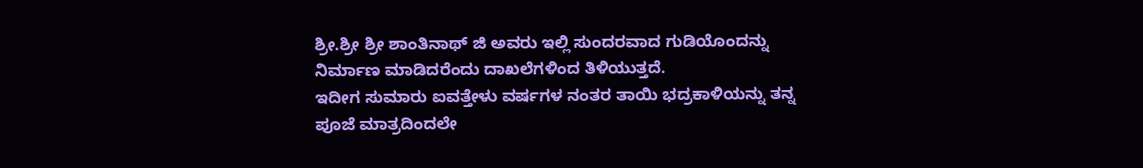ಶ್ರೀ.ಶ್ರೀ ಶ್ರೀ ಶಾಂತಿನಾಥ್ ಜಿ ಅವರು ಇಲ್ಲಿ ಸುಂದರವಾದ ಗುಡಿಯೊಂದನ್ನು ನಿರ್ಮಾಣ ಮಾಡಿದರೆಂದು ದಾಖಲೆಗಳಿಂದ ತಿಳಿಯುತ್ತದೆ.
ಇದೀಗ ಸುಮಾರು ಐವತ್ತೇಳು ವರ್ಷಗಳ ನಂತರ ತಾಯಿ ಭದ್ರಕಾಳಿಯನ್ನು ತನ್ನ ಪೂಜೆ ಮಾತ್ರದಿಂದಲೇ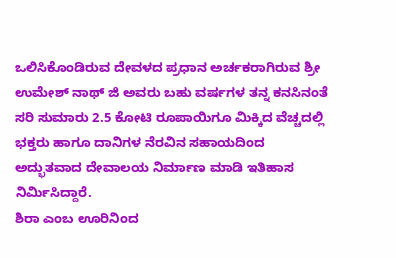ಒಲಿಸಿಕೊಂಡಿರುವ ದೇವಳದ ಪ್ರಧಾನ ಅರ್ಚಕರಾಗಿರುವ ಶ್ರೀ ಉಮೇಶ್ ನಾಥ್ ಜಿ ಅವರು ಬಹು ವರ್ಷಗಳ ತನ್ನ ಕನಸಿನಂತೆ ಸರಿ ಸುಮಾರು 2.5 ಕೋಟಿ ರೂಪಾಯಿಗೂ ಮಿಕ್ಕಿದ ವೆಚ್ಚದಲ್ಲಿ ಭಕ್ತರು ಹಾಗೂ ದಾನಿಗಳ ನೆರವಿನ ಸಹಾಯದಿಂದ ಅದ್ಭುತವಾದ ದೇವಾಲಯ ನಿರ್ಮಾಣ ಮಾಡಿ ಇತಿಹಾಸ ನಿರ್ಮಿಸಿದ್ದಾರೆ.
ಶಿರಾ ಎಂಬ ಊರಿನಿಂದ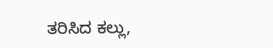ತರಿಸಿದ ಕಲ್ಲು,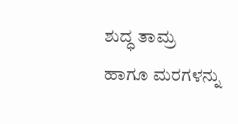ಶುದ್ಧ ತಾಮ್ರ ಹಾಗೂ ಮರಗಳನ್ನು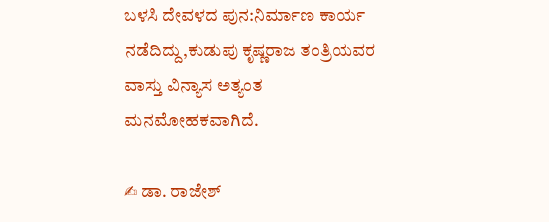ಬಳಸಿ ದೇವಳದ ಪುನ:ನಿರ್ಮಾಣ ಕಾರ್ಯ ನಡೆದಿದ್ದು,ಕುಡುಪು ಕೃಷ್ಣರಾಜ ತಂತ್ರಿಯವರ ವಾಸ್ತು ವಿನ್ಯಾಸ ಅತ್ಯಂತ ಮನಮೋಹಕವಾಗಿದೆ.

✍ ಡಾ. ರಾಜೇಶ್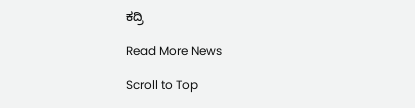ಕದ್ರಿ

Read More News

Scroll to Top